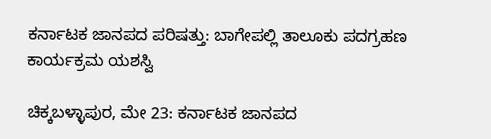ಕರ್ನಾಟಕ ಜಾನಪದ ಪರಿಷತ್ತು: ಬಾಗೇಪಲ್ಲಿ ತಾಲೂಕು ಪದಗ್ರಹಣ ಕಾರ್ಯಕ್ರಮ ಯಶಸ್ವಿ

ಚಿಕ್ಕಬಳ್ಳಾಪುರ, ಮೇ 23: ಕರ್ನಾಟಕ ಜಾನಪದ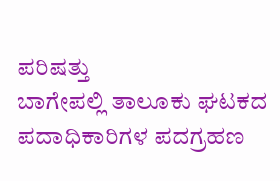ಪರಿಷತ್ತು
ಬಾಗೇಪಲ್ಲಿ ತಾಲೂಕು ಘಟಕದ ಪದಾಧಿಕಾರಿಗಳ ಪದಗ್ರಹಣ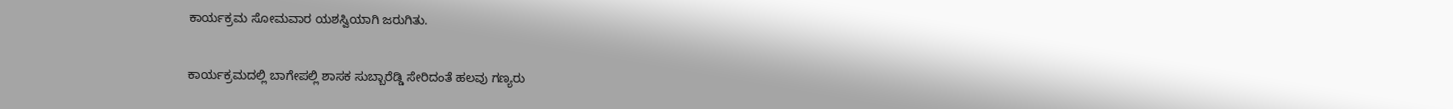ಕಾರ್ಯಕ್ರಮ ಸೋಮವಾರ ಯಶಸ್ವಿಯಾಗಿ ಜರುಗಿತು.


ಕಾರ್ಯಕ್ರಮದಲ್ಲಿ ಬಾಗೇಪಲ್ಲಿ ಶಾಸಕ ಸುಬ್ಬಾರೆಡ್ಡಿ ಸೇರಿದಂತೆ ಹಲವು ಗಣ್ಯರು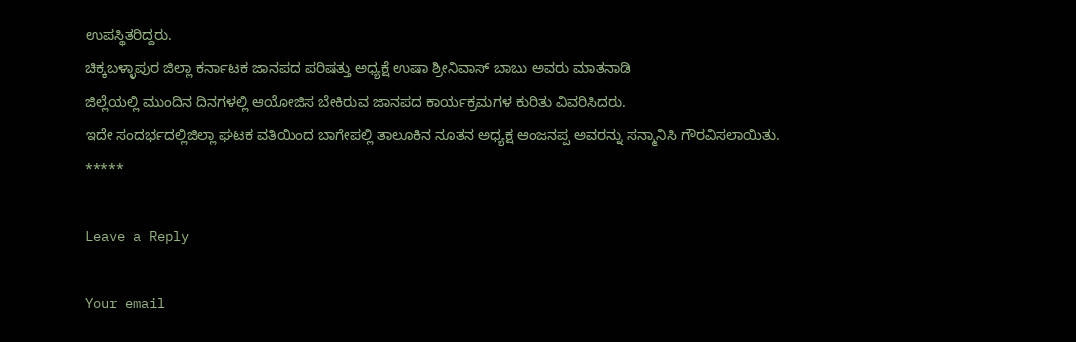ಉಪಸ್ಥಿತರಿದ್ದರು.
ಚಿಕ್ಕಬಳ್ಳಾಪುರ ಜಿಲ್ಲಾ ಕರ್ನಾಟಕ ಜಾನಪದ ಪರಿಷತ್ತು ಅಧ್ಯಕ್ಷೆ ಉಷಾ ಶ್ರೀನಿವಾಸ್ ಬಾಬು ಅವರು ಮಾತನಾಡಿ
ಜಿಲ್ಲೆಯಲ್ಲಿ ಮುಂದಿನ ದಿನಗಳಲ್ಲಿ ಆಯೋಜಿಸ ಬೇಕಿರುವ ಜಾನಪದ ಕಾರ್ಯಕ್ರಮಗಳ ಕುರಿತು ವಿವರಿಸಿದರು.
ಇದೇ ಸಂದರ್ಭದಲ್ಲಿ‌ಜಿಲ್ಲಾ ಘಟಕ ವತಿಯಿಂದ ಬಾಗೇಪಲ್ಲಿ ತಾಲೂಕಿನ ನೂತನ ಅಧ್ಯಕ್ಷ ಆಂಜನಪ್ಪ ಅವರನ್ನು ಸನ್ಮಾನಿಸಿ ಗೌರವಿಸಲಾಯಿತು.
*****

Leave a Reply

Your email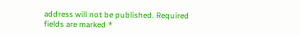address will not be published. Required fields are marked *